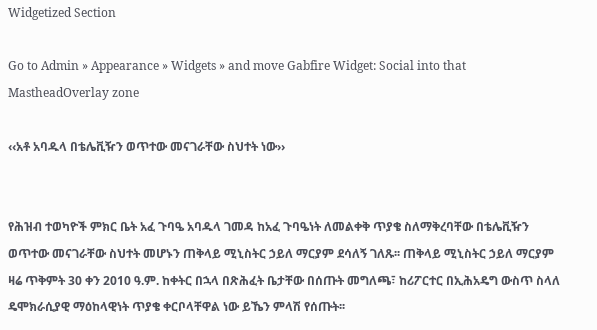Widgetized Section

Go to Admin » Appearance » Widgets » and move Gabfire Widget: Social into that MastheadOverlay zone

‹‹አቶ አባዱላ በቴሌቪዥን ወጥተው መናገራቸው ስህተት ነው››


የሕዝብ ተወካዮች ምክር ቤት አፈ ጉባዔ አባዱላ ገመዳ ከአፈ ጉባዔነት ለመልቀቅ ጥያቄ ስለማቅረባቸው በቴሌቪዥን ወጥተው መናገራቸው ስህተት መሆኑን ጠቅላይ ሚኒስትር ኃይለ ማርያም ደሳለኝ ገለጹ፡፡ ጠቅላይ ሚኒስትር ኃይለ ማርያም ዛሬ ጥቅምት 30 ቀን 2010 ዓ.ም. ከቀትር በኋላ በጽሕፈት ቤታቸው በሰጡት መግለጫ፣ ከሪፖርተር በኢሕአዴግ ውስጥ ስላለ ዴሞክራሲያዊ ማዕከላዊነት ጥያቄ ቀርቦላቸዋል ነው ይኼን ምላሽ የሰጡት፡፡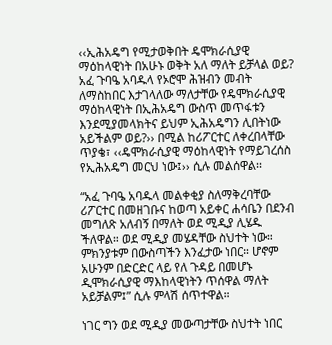‹‹ኢሕአዴግ የሚታወቅበት ዴሞክራሲያዊ ማዕከላዊነት በአሁኑ ወቅት አለ ማለት ይቻላል ወይ? አፈ ጉባዔ አባዱላ የኦሮሞ ሕዝብን መብት ለማስከበር እታገላለው ማለታቸው የዴሞክራሲያዊ ማዕከላዊነት በኢሕአዴግ ውስጥ መጥፋቱን እንደሚያመላክትና ይህም ኢሕአዴግን ሊበትነው አይችልም ወይ?›› በሚል ከሪፖርተር ለቀረበላቸው ጥያቄ፣ ‹‹ዴሞክራሲያዊ ማዕከላዊነት የማይገረሰስ የኢሕአዴግ መርህ ነው፤›› ሲሉ መልሰዋል፡፡

“አፈ ጉባዔ አባዱላ መልቀቂያ ስለማቅረባቸው ሪፖርተር በመዘገቡና ከወጣ አይቀር ሐሳቤን በደንብ መግለጽ አለብኝ በማለት ወደ ሚዲያ ሊሄዱ ችለዋል። ወደ ሚዲያ መሄዳቸው ስህተት ነው። ምክንያቱም በውስጣችን እንፈታው ነበር። ሆኖም አሁንም በድርድር ላይ የለ ጉዳይ በመሆኑ ዲሞክራሲያዊ ማእከላዊነትን ጥሰዋል ማለት አይቻልም፤” ሲሉ ምላሽ ሰጥተዋል።

ነገር ግን ወደ ሚዲያ መውጣታቸው ስህተት ነበር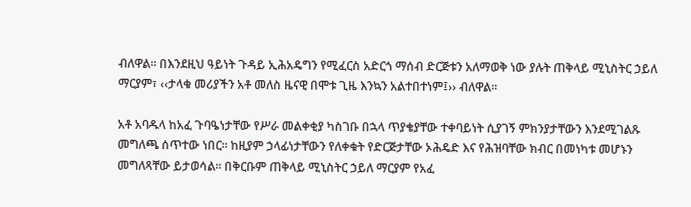ብለዋል፡፡ በእንደዚህ ዓይነት ጉዳይ ኢሕአዴግን የሚፈርስ አድርጎ ማሰብ ድርጅቱን አለማወቅ ነው ያሉት ጠቅላይ ሚኒስትር ኃይለ ማርያም፣ ‹‹ታላቁ መሪያችን አቶ መለስ ዜናዊ በሞቱ ጊዜ እንኳን አልተበተነም፤›› ብለዋል፡፡

አቶ አባዱላ ከአፈ ጉባዔነታቸው የሥራ መልቀቂያ ካስገቡ በኋላ ጥያቄያቸው ተቀባይነት ሲያገኝ ምክንያታቸውን እንደሚገልጹ መግለጫ ሰጥተው ነበር፡፡ ከዚያም ኃላፊነታቸውን የለቀቁት የድርጅታቸው ኦሕዴድ እና የሕዝባቸው ክብር በመነካቱ መሆኑን መግለጻቸው ይታወሳል፡፡ በቅርቡም ጠቅላይ ሚኒስትር ኃይለ ማርያም የአፈ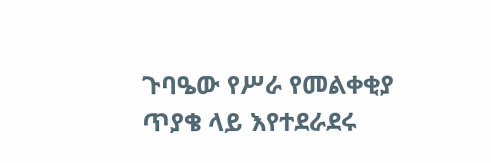ጉባዔው የሥራ የመልቀቂያ ጥያቄ ላይ እየተደራደሩ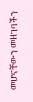መሆናቸውን መዘገባችን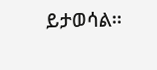ይታወሳል፡፡